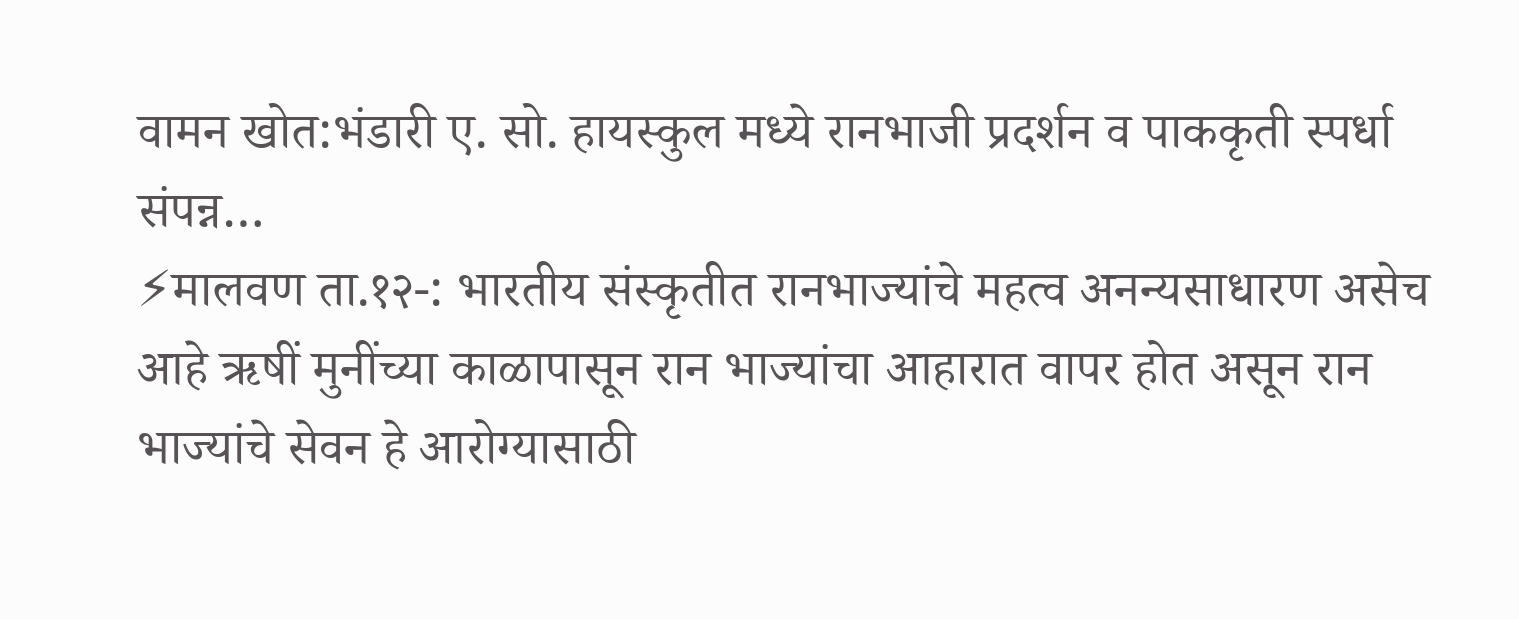वामन खोत:भंडारी ए. सो. हायस्कुल मध्ये रानभाजी प्रदर्शन व पाककृती स्पर्धा संपन्न…
⚡मालवण ता.१२-: भारतीय संस्कृतीत रानभाज्यांचे महत्व अनन्यसाधारण असेच आहे ऋषीं मुनींच्या काळापासून रान भाज्यांचा आहारात वापर होत असून रान भाज्यांचे सेवन हे आरोग्यासाठी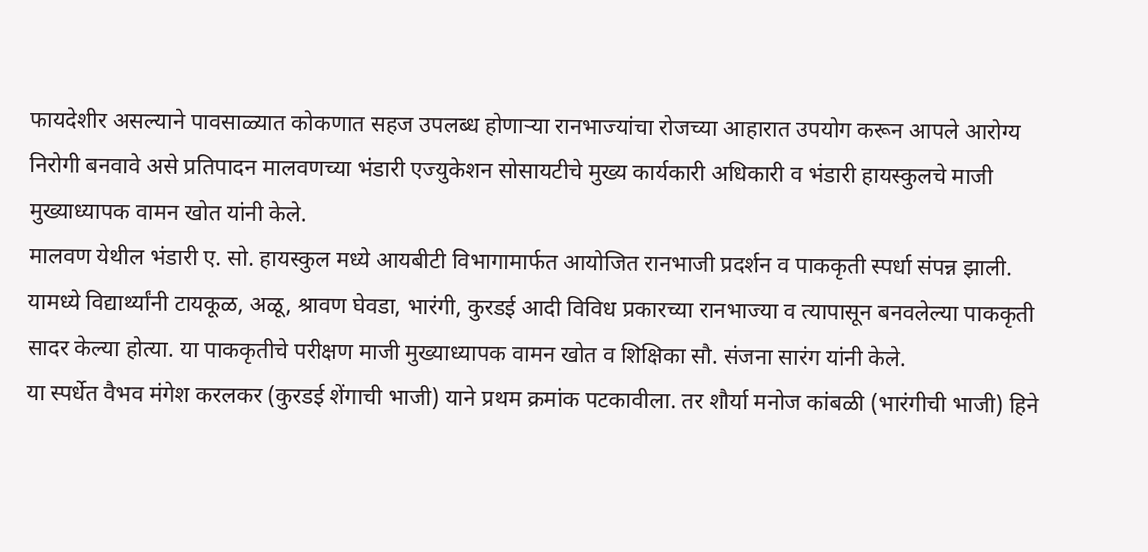फायदेशीर असल्याने पावसाळ्यात कोकणात सहज उपलब्ध होणाऱ्या रानभाज्यांचा रोजच्या आहारात उपयोग करून आपले आरोग्य निरोगी बनवावे असे प्रतिपादन मालवणच्या भंडारी एज्युकेशन सोसायटीचे मुख्य कार्यकारी अधिकारी व भंडारी हायस्कुलचे माजी मुख्याध्यापक वामन खोत यांनी केले.
मालवण येथील भंडारी ए. सो. हायस्कुल मध्ये आयबीटी विभागामार्फत आयोजित रानभाजी प्रदर्शन व पाककृती स्पर्धा संपन्न झाली. यामध्ये विद्यार्थ्यांनी टायकूळ, अळू, श्रावण घेवडा, भारंगी, कुरडई आदी विविध प्रकारच्या रानभाज्या व त्यापासून बनवलेल्या पाककृती सादर केल्या होत्या. या पाककृतीचे परीक्षण माजी मुख्याध्यापक वामन खोत व शिक्षिका सौ. संजना सारंग यांनी केले.
या स्पर्धेत वैभव मंगेश करलकर (कुरडई शेंगाची भाजी) याने प्रथम क्रमांक पटकावीला. तर शौर्या मनोज कांबळी (भारंगीची भाजी) हिने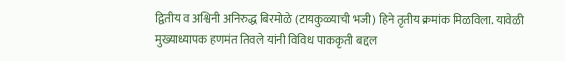द्वितीय व अश्विनी अनिरुद्ध बिरमोळे (टायकुळ्याची भजी) हिने तृतीय क्रमांक मिळविला. यावेळी मुख्याध्यापक हणमंत तिवले यांनी विविध पाककृती बद्दल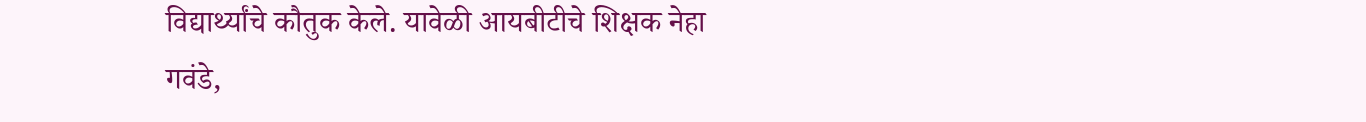विद्यार्थ्यांचे कौतुक केले. यावेळी आयबीटीचे शिक्षक नेहा गवंडे,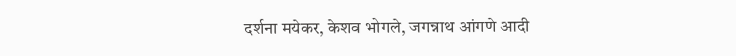दर्शना मयेकर, केशव भोगले, जगन्नाथ आंगणे आदी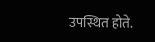उपस्थित होते.